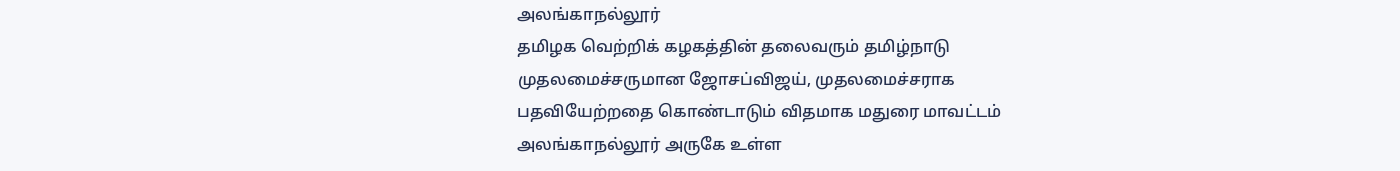அலங்காநல்லூர்
தமிழக வெற்றிக் கழகத்தின் தலைவரும் தமிழ்நாடு முதலமைச்சருமான ஜோசப்விஜய், முதலமைச்சராக பதவியேற்றதை கொண்டாடும் விதமாக மதுரை மாவட்டம் அலங்காநல்லூர் அருகே உள்ள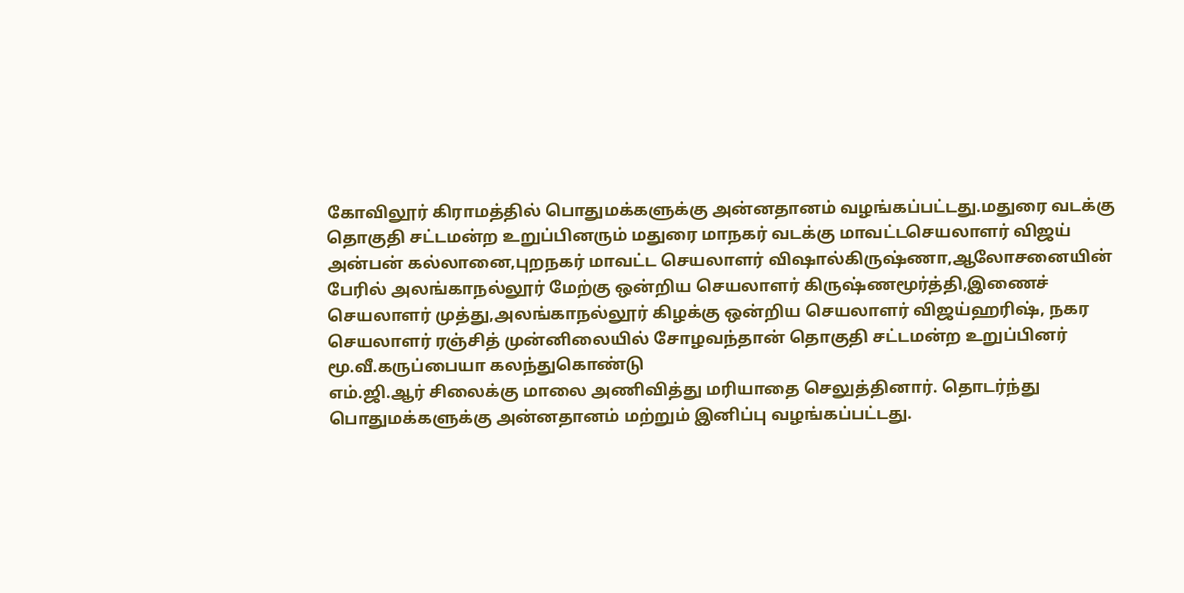கோவிலூர் கிராமத்தில் பொதுமக்களுக்கு அன்னதானம் வழங்கப்பட்டது.மதுரை வடக்கு தொகுதி சட்டமன்ற உறுப்பினரும் மதுரை மாநகர் வடக்கு மாவட்டசெயலாளர் விஜய் அன்பன் கல்லானை,புறநகர் மாவட்ட செயலாளர் விஷால்கிருஷ்ணா,ஆலோசனையின் பேரில் அலங்காநல்லூர் மேற்கு ஒன்றிய செயலாளர் கிருஷ்ணமூர்த்தி,இணைச் செயலாளர் முத்து,அலங்காநல்லூர் கிழக்கு ஒன்றிய செயலாளர் விஜய்ஹரிஷ், நகர செயலாளர் ரஞ்சித் முன்னிலையில் சோழவந்தான் தொகுதி சட்டமன்ற உறுப்பினர் மூ.வீ.கருப்பையா கலந்துகொண்டு
எம்.ஜி.ஆர் சிலைக்கு மாலை அணிவித்து மரியாதை செலுத்தினார். தொடர்ந்து
பொதுமக்களுக்கு அன்னதானம் மற்றும் இனிப்பு வழங்கப்பட்டது.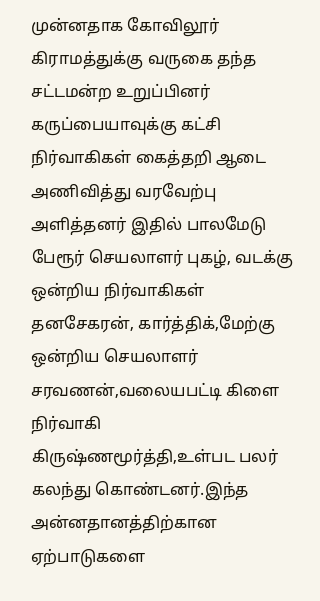முன்னதாக கோவிலூர் கிராமத்துக்கு வருகை தந்த சட்டமன்ற உறுப்பினர் கருப்பையாவுக்கு கட்சி நிர்வாகிகள் கைத்தறி ஆடை அணிவித்து வரவேற்பு அளித்தனர் இதில் பாலமேடு பேரூர் செயலாளர் புகழ், வடக்கு ஒன்றிய நிர்வாகிகள் தனசேகரன், கார்த்திக்,மேற்கு ஒன்றிய செயலாளர் சரவணன்,வலையபட்டி கிளை நிர்வாகி கிருஷ்ணமூர்த்தி,உள்பட பலர் கலந்து கொண்டனர்.இந்த அன்னதானத்திற்கான ஏற்பாடுகளை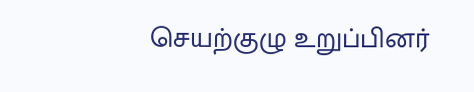செயற்குழு உறுப்பினர்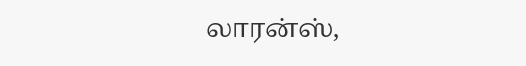லாரன்ஸ்,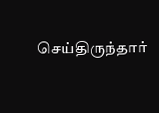செய்திருந்தார்